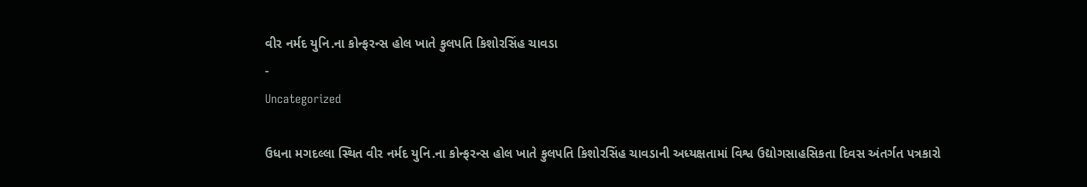વીર નર્મદ યુનિ.ના કોન્ફરન્સ હોલ ખાતે કુલપતિ કિશોરસિંહ ચાવડા
-
Uncategorized

ઉધના મગદલ્લા સ્થિત વીર નર્મદ યુનિ.ના કોન્ફરન્સ હોલ ખાતે કુલપતિ કિશોરસિંહ ચાવડાની અધ્યક્ષતામાં વિશ્વ ઉદ્યોગસાહસિકતા દિવસ અંતર્ગત પત્રકારો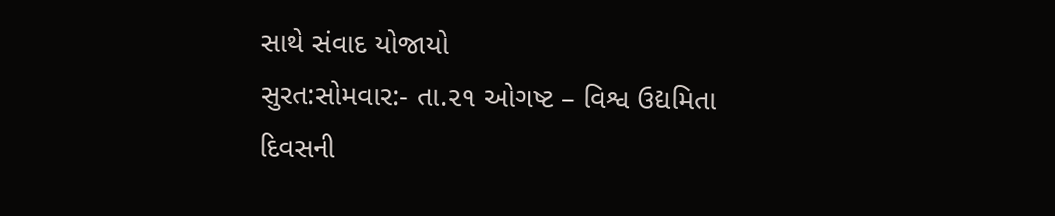સાથે સંવાદ યોજાયો
સુરત:સોમવાર:- તા.૨૧ ઓગષ્ટ – વિશ્વ ઉદ્યમિતા દિવસની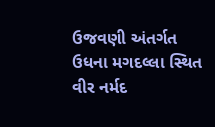ઉજવણી અંતર્ગત ઉધના મગદલ્લા સ્થિત વીર નર્મદ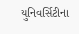યુનિવર્સિટીના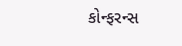કોન્ફરન્સ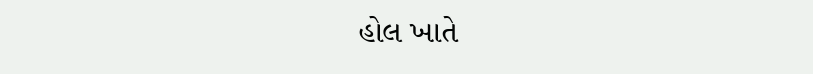હોલ ખાતે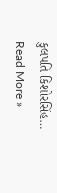કુલપતિ કિશોરસિંહ…
Read More »